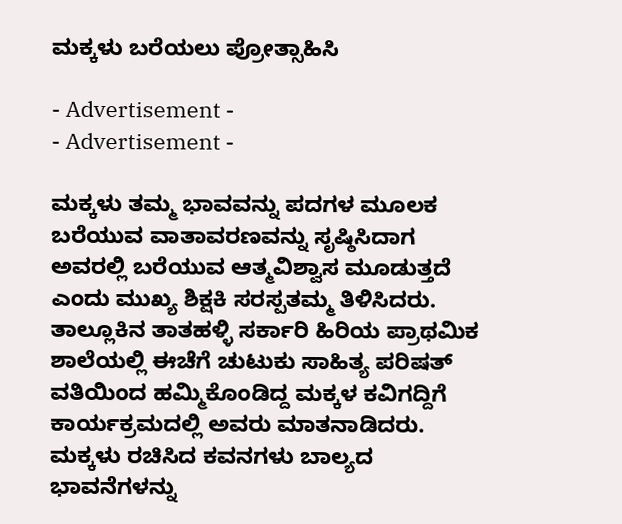ಮಕ್ಕಳು ಬರೆಯಲು ಪ್ರೋತ್ಸಾಹಿಸಿ

- Advertisement -
- Advertisement -

ಮಕ್ಕಳು ತಮ್ಮ ಭಾವವನ್ನು ಪದಗಳ ಮೂಲಕ ಬರೆಯುವ ವಾತಾವರಣವನ್ನು ಸೃಷ್ಠಿಸಿದಾಗ ಅವರಲ್ಲಿ ಬರೆಯುವ ಆತ್ಮವಿಶ್ವಾಸ ಮೂಡುತ್ತದೆ ಎಂದು ಮುಖ್ಯ ಶಿಕ್ಷಕಿ ಸರಸ್ಪತಮ್ಮ ತಿಳಿಸಿದರು.
ತಾಲ್ಲೂಕಿನ ತಾತಹಳ್ಳಿ ಸರ್ಕಾರಿ ಹಿರಿಯ ಪ್ರಾಥಮಿಕ ಶಾಲೆಯಲ್ಲಿ ಈಚೆಗೆ ಚುಟುಕು ಸಾಹಿತ್ಯ ಪರಿಷತ್ ವತಿಯಿಂದ ಹಮ್ಮಿಕೊಂಡಿದ್ದ ಮಕ್ಕಳ ಕವಿಗದ್ದಿಗೆ ಕಾರ್ಯಕ್ರಮದಲ್ಲಿ ಅವರು ಮಾತನಾಡಿದರು.
ಮಕ್ಕಳು ರಚಿಸಿದ ಕವನಗಳು ಬಾಲ್ಯದ ಭಾವನೆಗಳನ್ನು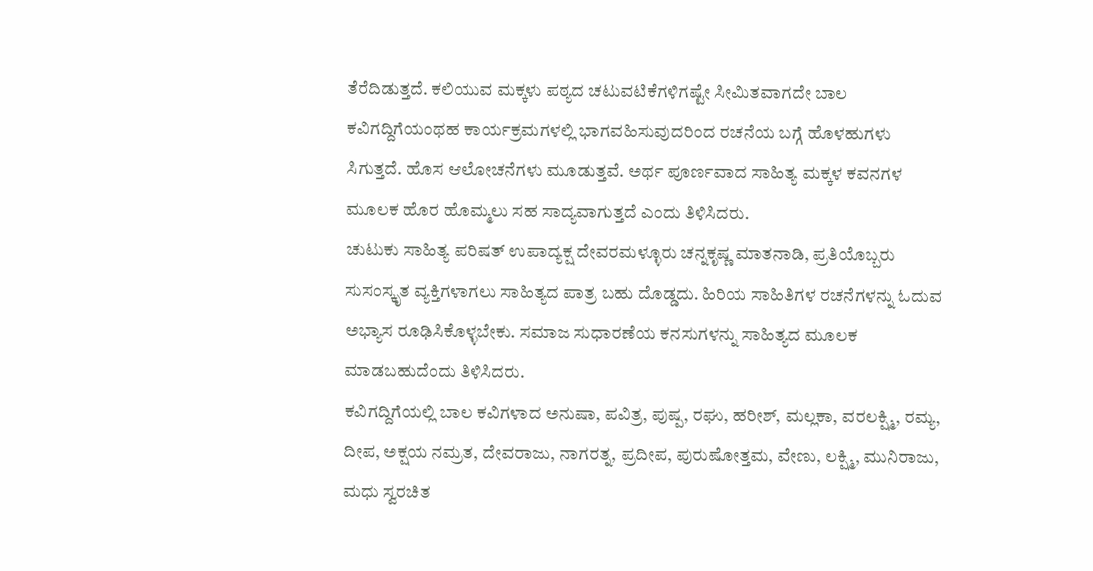ತೆರೆದಿಡುತ್ತದೆ. ಕಲಿಯುವ ಮಕ್ಕಳು ಪಠ್ಯದ ಚಟುವಟಿಕೆಗಳಿಗಷ್ಟೇ ಸೀಮಿತವಾಗದೇ ಬಾಲ ಕವಿಗದ್ದಿಗೆಯಂಥಹ ಕಾರ್ಯಕ್ರಮಗಳಲ್ಲಿ ಭಾಗವಹಿಸುವುದರಿಂದ ರಚನೆಯ ಬಗ್ಗೆ ಹೊಳಹುಗಳು ಸಿಗುತ್ತದೆ. ಹೊಸ ಆಲೋಚನೆಗಳು ಮೂಡುತ್ತವೆ. ಅರ್ಥ ಪೂರ್ಣವಾದ ಸಾಹಿತ್ಯ ಮಕ್ಕಳ ಕವನಗಳ ಮೂಲಕ ಹೊರ ಹೊಮ್ಮಲು ಸಹ ಸಾದ್ಯವಾಗುತ್ತದೆ ಎಂದು ತಿಳಿಸಿದರು.
ಚುಟುಕು ಸಾಹಿತ್ಯ ಪರಿಷತ್ ಉಪಾದ್ಯಕ್ಷ ದೇವರಮಳ್ಳೂರು ಚನ್ನಕೃಷ್ಣ ಮಾತನಾಡಿ, ಪ್ರತಿಯೊಬ್ಬರು ಸುಸಂಸ್ಕೃತ ವ್ಯಕ್ತಿಗಳಾಗಲು ಸಾಹಿತ್ಯದ ಪಾತ್ರ ಬಹು ದೊಡ್ಡದು. ಹಿರಿಯ ಸಾಹಿತಿಗಳ ರಚನೆಗಳನ್ನು ಓದುವ ಅಭ್ಯಾಸ ರೂಢಿಸಿಕೊಳ್ಳಬೇಕು. ಸಮಾಜ ಸುಧಾರಣೆಯ ಕನಸುಗಳನ್ನು ಸಾಹಿತ್ಯದ ಮೂಲಕ ಮಾಡಬಹುದೆಂದು ತಿಳಿಸಿದರು.
ಕವಿಗದ್ದಿಗೆಯಲ್ಲಿ ಬಾಲ ಕವಿಗಳಾದ ಅನುಷಾ, ಪವಿತ್ರ, ಪುಷ್ಪ, ರಘು, ಹರೀಶ್, ಮಲ್ಲಕಾ, ವರಲಕ್ಷ್ಮಿ, ರಮ್ಯ, ದೀಪ, ಅಕ್ಷಯ ನಮ್ರತ, ದೇವರಾಜು, ನಾಗರತ್ನ, ಪ್ರದೀಪ, ಪುರುಷೋತ್ತಮ, ವೇಣು, ಲಕ್ಷ್ಮಿ, ಮುನಿರಾಜು, ಮಧು ಸ್ವರಚಿತ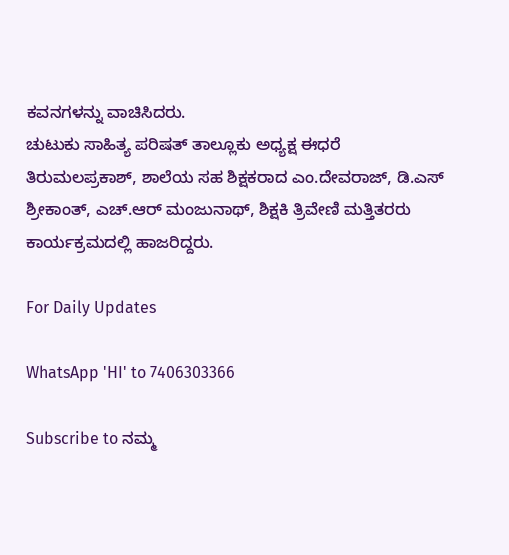ಕವನಗಳನ್ನು ವಾಚಿಸಿದರು.
ಚುಟುಕು ಸಾಹಿತ್ಯ ಪರಿಷತ್ ತಾಲ್ಲೂಕು ಅಧ್ಯಕ್ಷ ಈಧರೆ ತಿರುಮಲಪ್ರಕಾಶ್, ಶಾಲೆಯ ಸಹ ಶಿಕ್ಷಕರಾದ ಎಂ.ದೇವರಾಜ್, ಡಿ.ಎಸ್ ಶ್ರೀಕಾಂತ್, ಎಚ್.ಆರ್ ಮಂಜುನಾಥ್, ಶಿಕ್ಷಕಿ ತ್ರಿವೇಣಿ ಮತ್ತಿತರರು ಕಾರ್ಯಕ್ರಮದಲ್ಲಿ ಹಾಜರಿದ್ದರು.

For Daily Updates

WhatsApp 'HI' to 7406303366

Subscribe to ನಮ್ಮ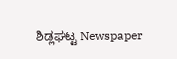ಶಿಡ್ಲಘಟ್ಟ Newspaper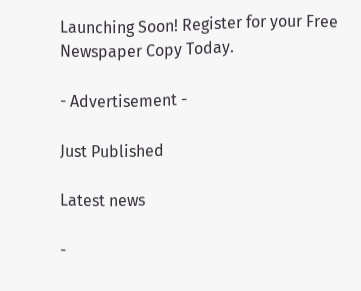Launching Soon! Register for your Free Newspaper Copy Today.

- Advertisement -

Just Published

Latest news

-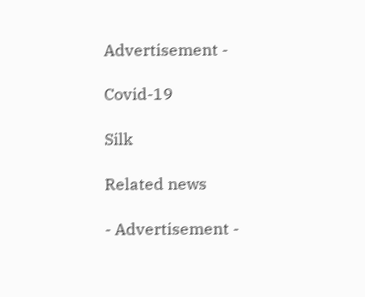Advertisement -

Covid-19

Silk

Related news

- Advertisement -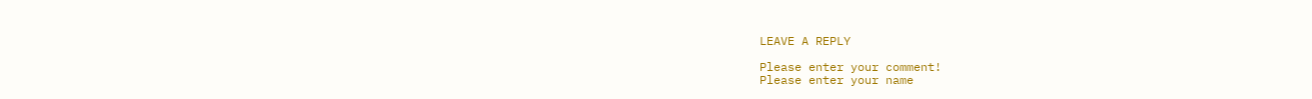LEAVE A REPLY

Please enter your comment!
Please enter your name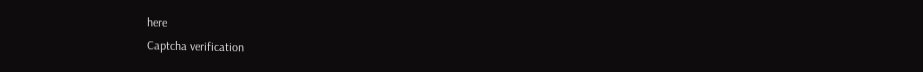here
Captcha verification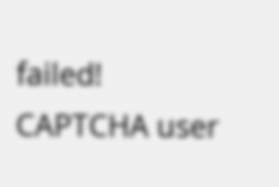failed!
CAPTCHA user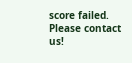score failed. Please contact us!